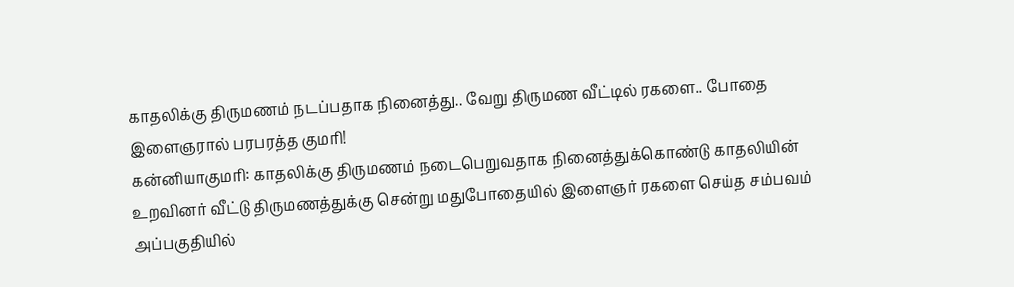காதலிக்கு திருமணம் நடப்பதாக நினைத்து.. வேறு திருமண வீட்டில் ரகளை.. போதை இளைஞரால் பரபரத்த குமரி!
கன்னியாகுமரி: காதலிக்கு திருமணம் நடைபெறுவதாக நினைத்துக்கொண்டு காதலியின் உறவினர் வீட்டு திருமணத்துக்கு சென்று மதுபோதையில் இளைஞர் ரகளை செய்த சம்பவம் அப்பகுதியில்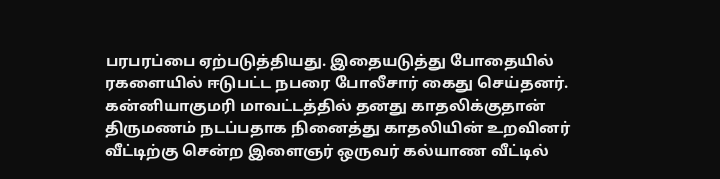பரபரப்பை ஏற்படுத்தியது. இதையடுத்து போதையில் ரகளையில் ஈடுபட்ட நபரை போலீசார் கைது செய்தனர்.
கன்னியாகுமரி மாவட்டத்தில் தனது காதலிக்குதான் திருமணம் நடப்பதாக நினைத்து காதலியின் உறவினர் வீட்டிற்கு சென்ற இளைஞர் ஒருவர் கல்யாண வீட்டில்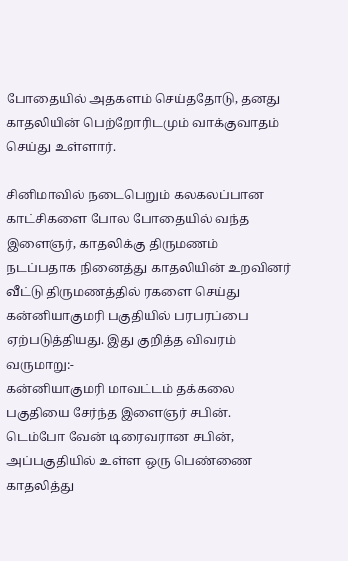போதையில் அதகளம் செய்ததோடு, தனது காதலியின் பெற்றோரிடமும் வாக்குவாதம் செய்து உள்ளார்.

சினிமாவில் நடைபெறும் கலகலப்பான காட்சிகளை போல போதையில் வந்த இளைஞர், காதலிக்கு திருமணம் நடப்பதாக நினைத்து காதலியின் உறவினர் வீட்டு திருமணத்தில் ரகளை செய்து கன்னியாகுமரி பகுதியில் பரபரப்பை ஏற்படுத்தியது. இது குறித்த விவரம் வருமாறு:-
கன்னியாகுமரி மாவட்டம் தக்கலை பகுதியை சேர்ந்த இளைஞர் சபின். டெம்போ வேன் டிரைவரான சபின், அப்பகுதியில் உள்ள ஒரு பெண்ணை காதலித்து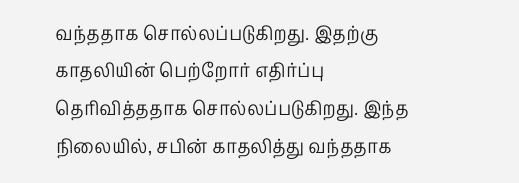வந்ததாக சொல்லப்படுகிறது. இதற்கு காதலியின் பெற்றோர் எதிர்ப்பு தெரிவித்ததாக சொல்லப்படுகிறது. இந்த நிலையில், சபின் காதலித்து வந்ததாக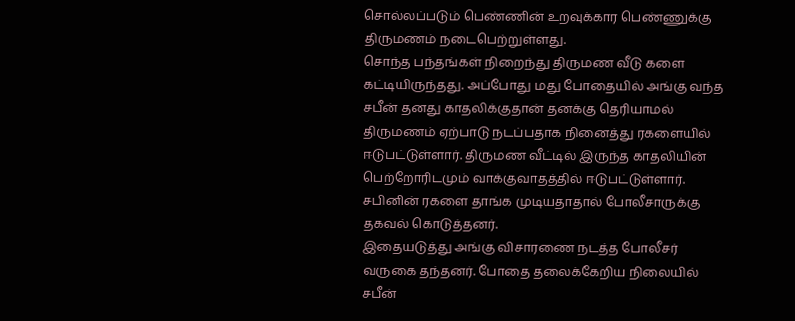சொல்லப்படும் பெண்ணின் உறவுக்கார பெண்ணுக்கு திருமணம் நடைபெற்றுள்ளது.
சொந்த பந்தங்கள் நிறைந்து திருமண வீடு களை கட்டியிருந்தது. அப்போது மது போதையில் அங்கு வந்த சபீன் தனது காதலிக்குதான் தனக்கு தெரியாமல் திருமணம் ஏற்பாடு நடப்பதாக நினைத்து ரகளையில் ஈடுபட்டுள்ளார். திருமண வீட்டில் இருந்த காதலியின் பெற்றோரிடமும் வாக்குவாதத்தில் ஈடுபட்டுள்ளார். சபினின் ரகளை தாங்க முடியதாதால் போலீசாருக்கு தகவல் கொடுத்தனர்.
இதையடுத்து அங்கு விசாரணை நடத்த போலீசர் வருகை தந்தனர். போதை தலைக்கேறிய நிலையில் சபீன்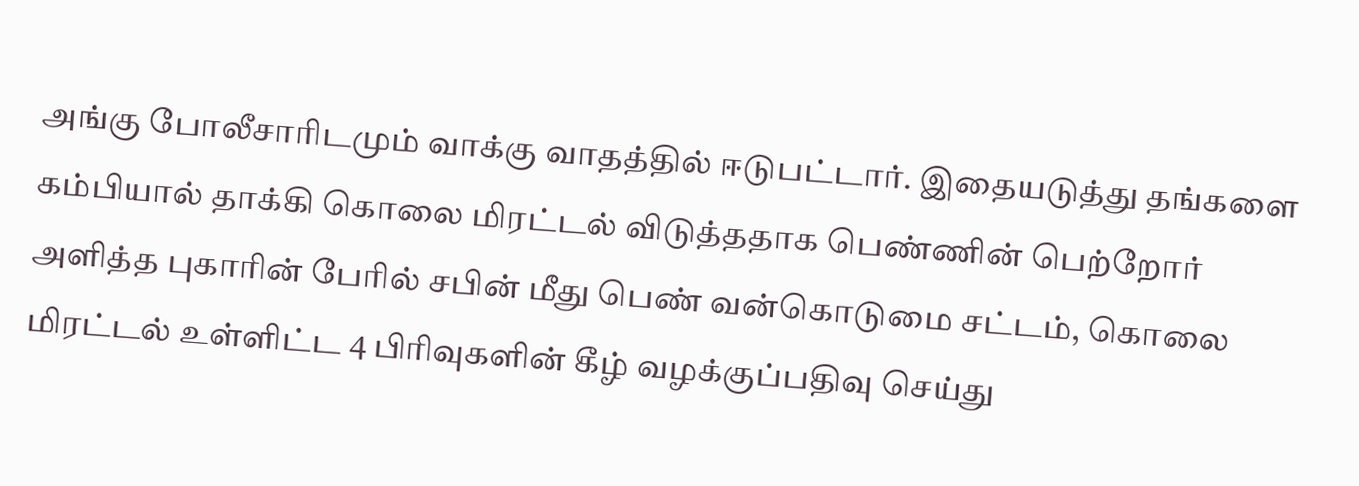அங்கு போலீசாரிடமும் வாக்கு வாதத்தில் ஈடுபட்டார். இதையடுத்து தங்களை கம்பியால் தாக்கி கொலை மிரட்டல் விடுத்ததாக பெண்ணின் பெற்றோர் அளித்த புகாரின் பேரில் சபின் மீது பெண் வன்கொடுமை சட்டம், கொலை மிரட்டல் உள்ளிட்ட 4 பிரிவுகளின் கீழ் வழக்குப்பதிவு செய்து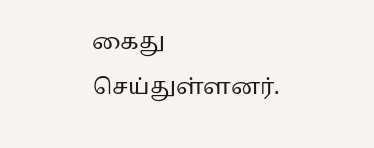கைது செய்துள்ளனர்.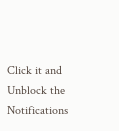Click it and Unblock the Notifications